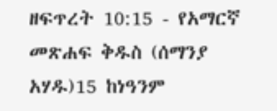ዘፍጥረት 10:15 - የአማርኛ መጽሐፍ ቅዱስ (ሰማንያ አሃዱ)15 ከነዓንም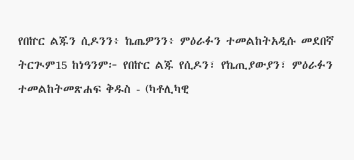የበኵር ልጁን ሲዶንን፥ ኬጤዎንን፥ ምዕራፉን ተመልከትአዲሱ መደበኛ ትርጒም15 ከነዓንም፦ የበኵር ልጁ የሲዶን፣ የኬጢያውያን፣ ምዕራፉን ተመልከትመጽሐፍ ቅዱስ - (ካቶሊካዊ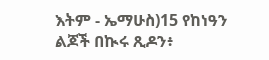እትም - ኤማሁስ)15 የከነዓን ልጆች በኲሩ ጺዶን፥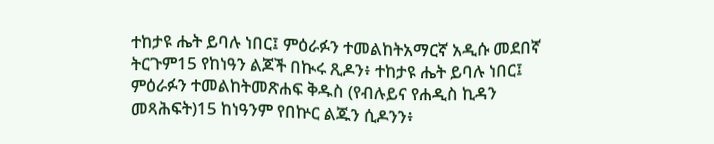ተከታዩ ሔት ይባሉ ነበር፤ ምዕራፉን ተመልከትአማርኛ አዲሱ መደበኛ ትርጉም15 የከነዓን ልጆች በኲሩ ጺዶን፥ ተከታዩ ሔት ይባሉ ነበር፤ ምዕራፉን ተመልከትመጽሐፍ ቅዱስ (የብሉይና የሐዲስ ኪዳን መጻሕፍት)15 ከነዓንም የበኵር ልጁን ሲዶንን፥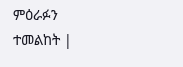ምዕራፉን ተመልከት |